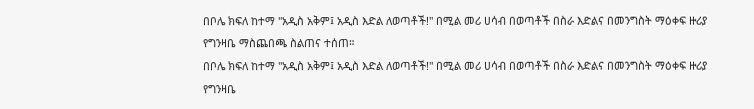በቦሌ ክፍለ ከተማ ''አዲስ አቅም፤ አዲስ እድል ለወጣቶች!'' በሚል መሪ ሀሳብ በወጣቶች በስራ እድልና በመንግስት ማዕቀፍ ዙሪያ የግንዛቤ ማስጨበጫ ስልጠና ተሰጠ።
በቦሌ ክፍለ ከተማ ''አዲስ አቅም፤ አዲስ እድል ለወጣቶች!'' በሚል መሪ ሀሳብ በወጣቶች በስራ እድልና በመንግስት ማዕቀፍ ዙሪያ የግንዛቤ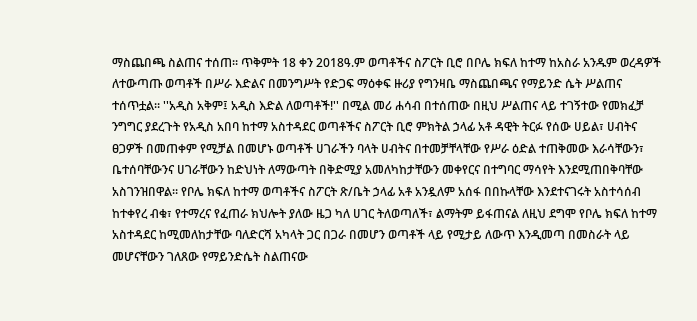ማስጨበጫ ስልጠና ተሰጠ። ጥቅምት 18 ቀን 2018ዓ.ም ወጣቶችና ስፖርት ቢሮ በቦሌ ክፍለ ከተማ ከአስራ አንዱም ወረዳዎች ለተውጣጡ ወጣቶች በሥራ እድልና በመንግሥት የድጋፍ ማዕቀፍ ዙሪያ የግንዛቤ ማስጨበጫና የማይንድ ሴት ሥልጠና ተሰጥቷል። ''አዲስ አቅም፤ አዲስ እድል ለወጣቶች!'' በሚል መሪ ሐሳብ በተሰጠው በዚህ ሥልጠና ላይ ተገኝተው የመክፈቻ ንግግር ያደረጉት የአዲስ አበባ ከተማ አስተዳደር ወጣቶችና ስፖርት ቢሮ ምክትል ኃላፊ አቶ ዳዊት ትርፉ የሰው ሀይል፣ ሀብትና ፀጋዎች በመጠቀም የሚቻል በመሆኑ ወጣቶች ሀገራችን ባላት ሀብትና በተመቻቸላቸው የሥራ ዕድል ተጠቅመው እራሳቸውን፣ ቤተሰባቸውንና ሀገራቸውን ከድህነት ለማውጣት በቅድሚያ አመለካከታቸውን መቀየርና በተግባር ማሳየት እንደሚጠበቅባቸው አስገንዝበዋል። የቦሌ ክፍለ ከተማ ወጣቶችና ስፖርት ጽ/ቤት ኃላፊ አቶ አንዷለም አሰፋ በበኩላቸው እንደተናገሩት አስተሳሰብ ከተቀየረ ብቁ፣ የተማረና የፈጠራ ክህሎት ያለው ዜጋ ካለ ሀገር ትለወጣለች፣ ልማትም ይፋጠናል ለዚህ ደግሞ የቦሌ ክፍለ ከተማ አስተዳደር ከሚመለከታቸው ባለድርሻ አካላት ጋር በጋራ በመሆን ወጣቶች ላይ የሚታይ ለውጥ እንዲመጣ በመስራት ላይ መሆናቸውን ገለጸው የማይንድሴት ስልጠናው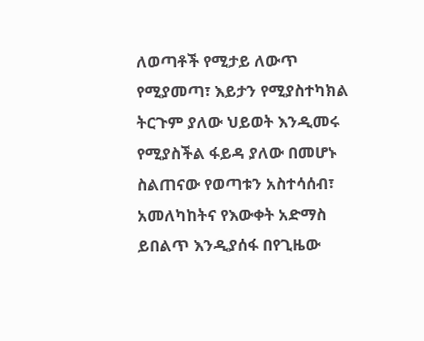ለወጣቶች የሚታይ ለውጥ የሚያመጣ፣ እይታን የሚያስተካክል ትርጉም ያለው ህይወት እንዲመሩ የሚያስችል ፋይዳ ያለው በመሆኑ ስልጠናው የወጣቱን አስተሳሰብ፣ አመለካከትና የእውቀት አድማስ ይበልጥ እንዲያሰፋ በየጊዜው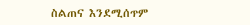ስልጠና እንደሚሰጥም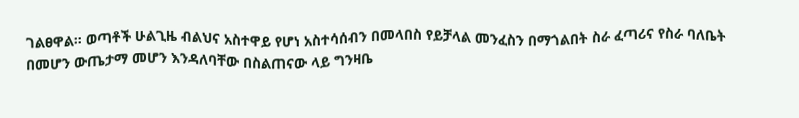ገልፀዋል። ወጣቶች ሁልጊዜ ብልህና አስተዋይ የሆነ አስተሳሰብን በመላበስ የይቻላል መንፈስን በማጎልበት ስራ ፈጣሪና የስራ ባለቤት በመሆን ውጤታማ መሆን እንዳለባቸው በስልጠናው ላይ ግንዛቤ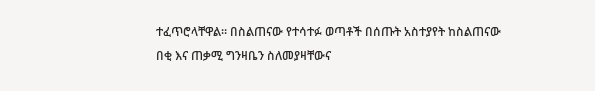ተፈጥሮላቸዋል። በስልጠናው የተሳተፉ ወጣቶች በሰጡት አስተያየት ከስልጠናው በቂ እና ጠቃሚ ግንዛቤን ስለመያዛቸውና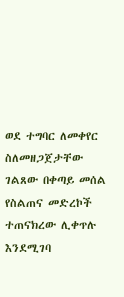ወደ ተግባር ለመቀየር ስለመዘጋጀታቸው ገልጸው በቀጣይ መሰል የስልጠና መድረኮች ተጠናክረው ሊቀጥሉ እንደሚገባ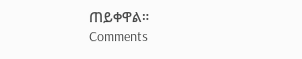ጠይቀዋል።
Comments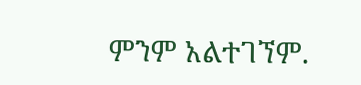ምንም አልተገኘም.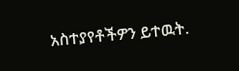አስተያየቶችዎን ይተዉት.